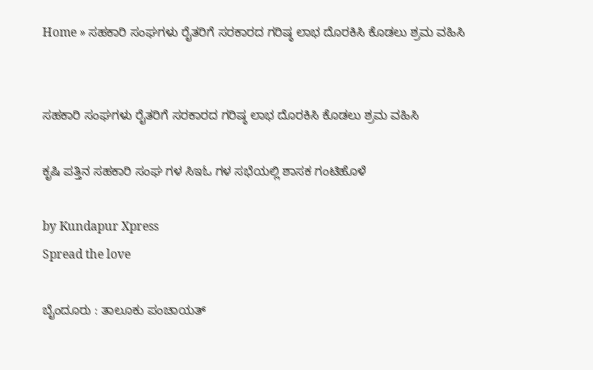Home » ಸಹಕಾರಿ ಸಂಘಗಳು ರೈತರಿಗೆ ಸರಕಾರದ ಗರಿಷ್ಠ ಲಾಭ ದೊರಕಿಸಿ ಕೊಡಲು ಶ್ರಮ ವಹಿಸಿ


ಸಹಕಾರಿ ಸಂಘಗಳು ರೈತರಿಗೆ ಸರಕಾರದ ಗರಿಷ್ಠ ಲಾಭ ದೊರಕಿಸಿ ಕೊಡಲು ಶ್ರಮ ವಹಿಸಿ

ಕೃಷಿ ಪತ್ತಿನ ಸಹಕಾರಿ ಸಂಘ ಗಳ ಸಿಇಓ ಗಳ ಸಭೆಯಲ್ಲಿ ಶಾಸಕ ಗಂಟಿಹೊಳೆ

by Kundapur Xpress
Spread the love

ಬೈಂದೂರು : ತಾಲೂಕು ಪಂಚಾಯತ್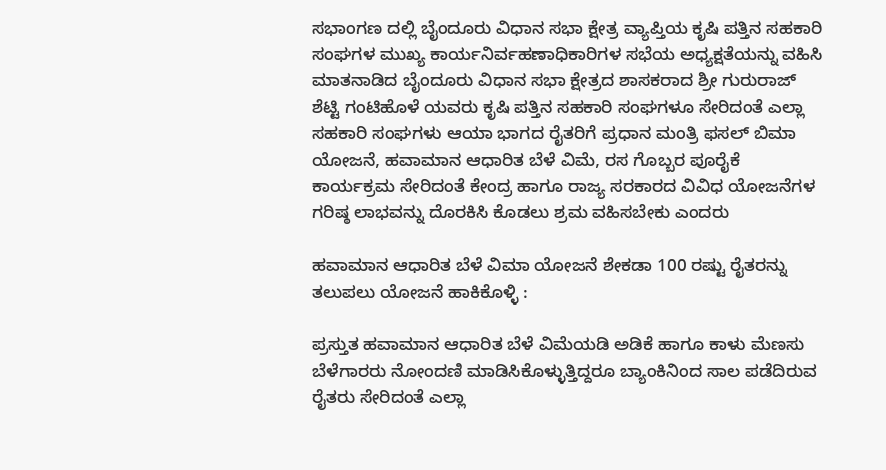ಸಭಾಂಗಣ ದಲ್ಲಿ ಬೈಂದೂರು ವಿಧಾನ ಸಭಾ ಕ್ಷೇತ್ರ ವ್ಯಾಪ್ತಿಯ ಕೃಷಿ ಪತ್ತಿನ ಸಹಕಾರಿ ಸಂಘಗಳ ಮುಖ್ಯ ಕಾರ್ಯನಿರ್ವಹಣಾಧಿಕಾರಿಗಳ ಸಭೆಯ ಅಧ್ಯಕ್ಷತೆಯನ್ನು ವಹಿಸಿ ಮಾತನಾಡಿದ ಬೈಂದೂರು ವಿಧಾನ ಸಭಾ ಕ್ಷೇತ್ರದ ಶಾಸಕರಾದ ಶ್ರೀ ಗುರುರಾಜ್ ಶೆಟ್ಟಿ ಗಂಟಿಹೊಳೆ ಯವರು ಕೃಷಿ ಪತ್ತಿನ ಸಹಕಾರಿ ಸಂಘಗಳೂ ಸೇರಿದಂತೆ ಎಲ್ಲಾ ಸಹಕಾರಿ ಸಂಘಗಳು ಆಯಾ ಭಾಗದ ರೈತರಿಗೆ ಪ್ರಧಾನ ಮಂತ್ರಿ ಫಸಲ್ ಬಿಮಾ ಯೋಜನೆ, ಹವಾಮಾನ ಆಧಾರಿತ ಬೆಳೆ ವಿಮೆ, ರಸ ಗೊಬ್ಬರ ಪೂರೈಕೆ ಕಾರ್ಯಕ್ರಮ ಸೇರಿದಂತೆ ಕೇಂದ್ರ ಹಾಗೂ ರಾಜ್ಯ ಸರಕಾರದ ವಿವಿಧ ಯೋಜನೆಗಳ ಗರಿಷ್ಠ ಲಾಭವನ್ನು ದೊರಕಿಸಿ ಕೊಡಲು ಶ್ರಮ ವಹಿಸಬೇಕು ಎಂದರು

ಹವಾಮಾನ ಆಧಾರಿತ ಬೆಳೆ ವಿಮಾ ಯೋಜನೆ ಶೇಕಡಾ 100 ರಷ್ಟು ರೈತರನ್ನು ತಲುಪಲು ಯೋಜನೆ ಹಾಕಿಕೊಳ್ಳಿ :

ಪ್ರಸ್ತುತ ಹವಾಮಾನ ಆಧಾರಿತ ಬೆಳೆ ವಿಮೆಯಡಿ ಅಡಿಕೆ ಹಾಗೂ ಕಾಳು ಮೆಣಸು ಬೆಳೆಗಾರರು ನೋಂದಣಿ ಮಾಡಿಸಿಕೊಳ್ಳುತ್ತಿದ್ದರೂ ಬ್ಯಾಂಕಿನಿಂದ ಸಾಲ ಪಡೆದಿರುವ ರೈತರು ಸೇರಿದಂತೆ ಎಲ್ಲಾ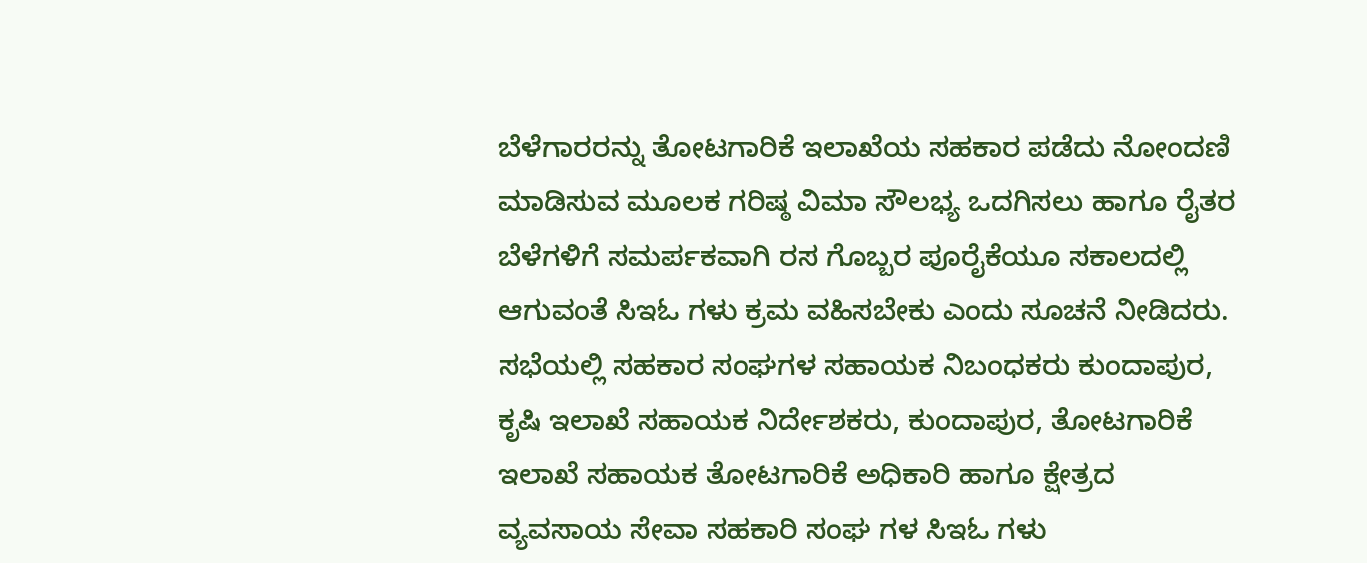ಬೆಳೆಗಾರರನ್ನು ತೋಟಗಾರಿಕೆ ಇಲಾಖೆಯ ಸಹಕಾರ ಪಡೆದು ನೋಂದಣಿ ಮಾಡಿಸುವ ಮೂಲಕ ಗರಿಷ್ಠ ವಿಮಾ ಸೌಲಭ್ಯ ಒದಗಿಸಲು ಹಾಗೂ ರೈತರ ಬೆಳೆಗಳಿಗೆ ಸಮರ್ಪಕವಾಗಿ ರಸ ಗೊಬ್ಬರ ಪೂರೈಕೆಯೂ ಸಕಾಲದಲ್ಲಿ ಆಗುವಂತೆ ಸಿಇಓ ಗಳು ಕ್ರಮ ವಹಿಸಬೇಕು ಎಂದು ಸೂಚನೆ ನೀಡಿದರು.
ಸಭೆಯಲ್ಲಿ ಸಹಕಾರ ಸಂಘಗಳ ಸಹಾಯಕ ನಿಬಂಧಕರು ಕುಂದಾಪುರ, ಕೃಷಿ ಇಲಾಖೆ ಸಹಾಯಕ ನಿರ್ದೇಶಕರು, ಕುಂದಾಪುರ, ತೋಟಗಾರಿಕೆ ಇಲಾಖೆ ಸಹಾಯಕ ತೋಟಗಾರಿಕೆ ಅಧಿಕಾರಿ ಹಾಗೂ ಕ್ಷೇತ್ರದ ವ್ಯವಸಾಯ ಸೇವಾ ಸಹಕಾರಿ ಸಂಘ ಗಳ ಸಿಇಓ ಗಳು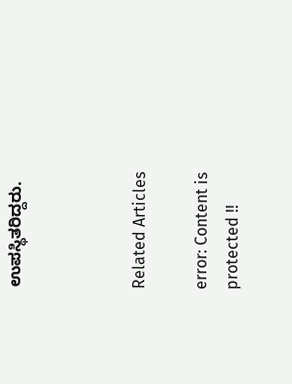ಉಪಸ್ಥಿತರಿದ್ದರು.



Related Articles

error: Content is protected !!